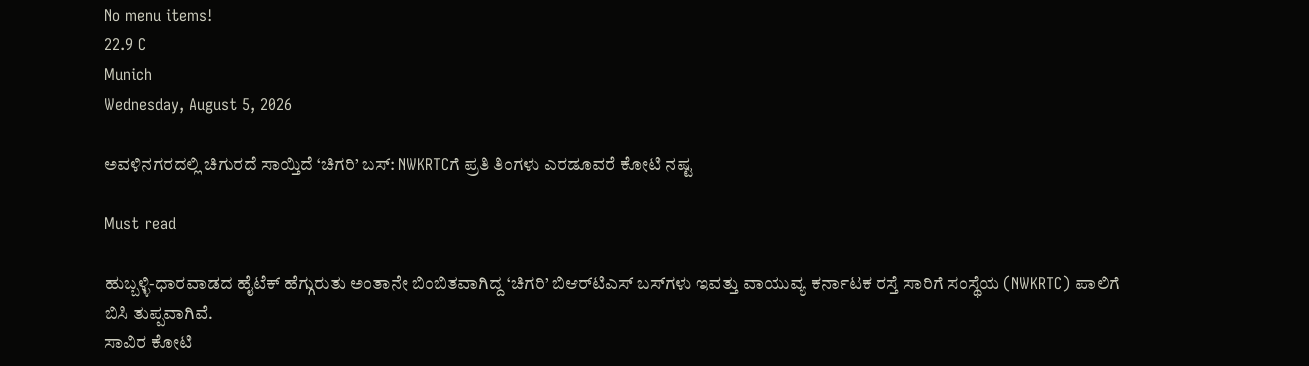No menu items!
22.9 C
Munich
Wednesday, August 5, 2026

ಅವಳಿನಗರದಲ್ಲಿ ಚಿಗುರದೆ ಸಾಯ್ತಿದೆ ‘ಚಿಗರಿ’ ಬಸ್: NWKRTCಗೆ ಪ್ರತಿ ತಿಂಗಳು ಎರಡೂವರೆ ಕೋಟಿ ನಷ್ಟ

Must read

ಹುಬ್ಬಳ್ಳಿ-ಧಾರವಾಡದ ಹೈಟೆಕ್ ಹೆಗ್ಗುರುತು ಅಂತಾನೇ ಬಿಂಬಿತವಾಗಿದ್ದ ‘ಚಿಗರಿ’ ಬಿಆರ್‌ಟಿಎಸ್ ಬಸ್‌ಗಳು ಇವತ್ತು ವಾಯುವ್ಯ ಕರ್ನಾಟಕ ರಸ್ತೆ ಸಾರಿಗೆ ಸಂಸ್ಥೆಯ (NWKRTC) ಪಾಲಿಗೆ ಬಿಸಿ ತುಪ್ಪವಾಗಿವೆ.
ಸಾವಿರ ಕೋಟಿ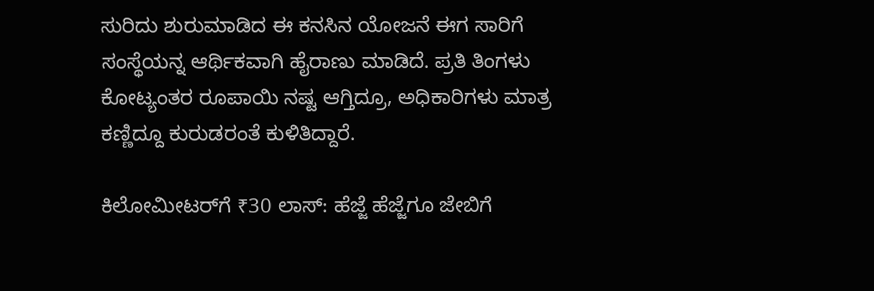ಸುರಿದು ಶುರುಮಾಡಿದ ಈ ಕನಸಿನ ಯೋಜನೆ ಈಗ ಸಾರಿಗೆ ಸಂಸ್ಥೆಯನ್ನ ಆರ್ಥಿಕವಾಗಿ ಹೈರಾಣು ಮಾಡಿದೆ. ಪ್ರತಿ ತಿಂಗಳು ಕೋಟ್ಯಂತರ ರೂಪಾಯಿ ನಷ್ಟ ಆಗ್ತಿದ್ರೂ, ಅಧಿಕಾರಿಗಳು ಮಾತ್ರ ಕಣ್ಣಿದ್ದೂ ಕುರುಡರಂತೆ ಕುಳಿತಿದ್ದಾರೆ.

ಕಿಲೋಮೀಟರ್‌ಗೆ ₹30 ಲಾಸ್: ಹೆಜ್ಜೆ ಹೆಜ್ಜೆಗೂ ಜೇಬಿಗೆ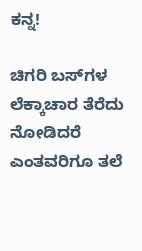ಕನ್ನ!

ಚಿಗರಿ ಬಸ್‌ಗಳ ಲೆಕ್ಕಾಚಾರ ತೆರೆದು ನೋಡಿದರೆ ಎಂತವರಿಗೂ ತಲೆ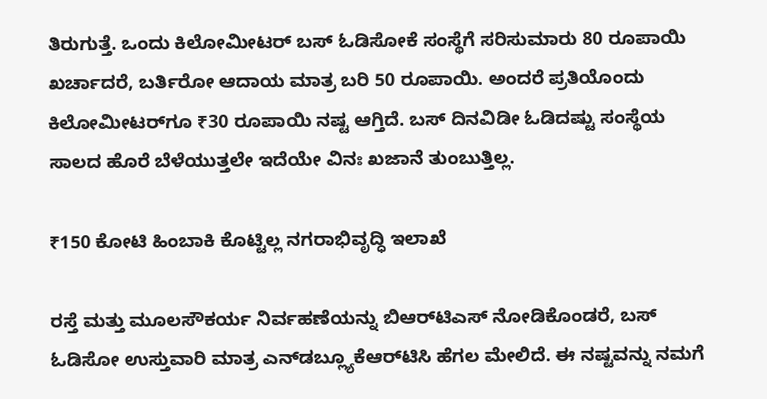ತಿರುಗುತ್ತೆ. ಒಂದು ಕಿಲೋಮೀಟರ್ ಬಸ್ ಓಡಿಸೋಕೆ ಸಂಸ್ಥೆಗೆ ಸರಿಸುಮಾರು 80 ರೂಪಾಯಿ ಖರ್ಚಾದರೆ, ಬರ್ತಿರೋ ಆದಾಯ ಮಾತ್ರ ಬರಿ 50 ರೂಪಾಯಿ. ಅಂದರೆ ಪ್ರತಿಯೊಂದು ಕಿಲೋಮೀಟರ್‌ಗೂ ₹30 ರೂಪಾಯಿ ನಷ್ಟ ಆಗ್ತಿದೆ. ಬಸ್ ದಿನವಿಡೀ ಓಡಿದಷ್ಟು ಸಂಸ್ಥೆಯ ಸಾಲದ ಹೊರೆ ಬೆಳೆಯುತ್ತಲೇ ಇದೆಯೇ ವಿನಃ ಖಜಾನೆ ತುಂಬುತ್ತಿಲ್ಲ.

₹150 ಕೋಟಿ ಹಿಂಬಾಕಿ ಕೊಟ್ಟಿಲ್ಲ ನಗರಾಭಿವೃದ್ಧಿ ಇಲಾಖೆ

ರಸ್ತೆ ಮತ್ತು ಮೂಲಸೌಕರ್ಯ ನಿರ್ವಹಣೆಯನ್ನು ಬಿಆರ್‌ಟಿಎಸ್ ನೋಡಿಕೊಂಡರೆ, ಬಸ್ ಓಡಿಸೋ ಉಸ್ತುವಾರಿ ಮಾತ್ರ ಎನ್‌ಡಬ್ಲ್ಯೂಕೆಆರ್‌ಟಿಸಿ ಹೆಗಲ ಮೇಲಿದೆ. ಈ ನಷ್ಟವನ್ನು ನಮಗೆ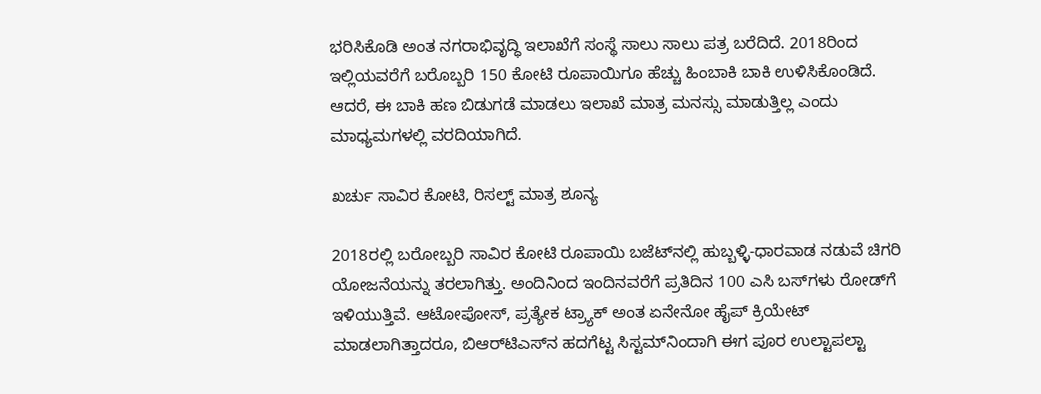ಭರಿಸಿಕೊಡಿ ಅಂತ ನಗರಾಭಿವೃದ್ಧಿ ಇಲಾಖೆಗೆ ಸಂಸ್ಥೆ ಸಾಲು ಸಾಲು ಪತ್ರ ಬರೆದಿದೆ. 2018ರಿಂದ ಇಲ್ಲಿಯವರೆಗೆ ಬರೊಬ್ಬರಿ 150 ಕೋಟಿ ರೂಪಾಯಿಗೂ ಹೆಚ್ಚು ಹಿಂಬಾಕಿ ಬಾಕಿ ಉಳಿಸಿಕೊಂಡಿದೆ. ಆದರೆ, ಈ ಬಾಕಿ ಹಣ ಬಿಡುಗಡೆ ಮಾಡಲು ಇಲಾಖೆ ಮಾತ್ರ ಮನಸ್ಸು ಮಾಡುತ್ತಿಲ್ಲ ಎಂದು ಮಾಧ್ಯಮಗಳಲ್ಲಿ ವರದಿಯಾಗಿದೆ.

ಖರ್ಚು ಸಾವಿರ ಕೋಟಿ, ರಿಸಲ್ಟ್ ಮಾತ್ರ ಶೂನ್ಯ

2018ರಲ್ಲಿ ಬರೋಬ್ಬರಿ ಸಾವಿರ ಕೋಟಿ ರೂಪಾಯಿ ಬಜೆಟ್‌ನಲ್ಲಿ ಹುಬ್ಬಳ್ಳಿ-ಧಾರವಾಡ ನಡುವೆ ಚಿಗರಿ ಯೋಜನೆಯನ್ನು ತರಲಾಗಿತ್ತು. ಅಂದಿನಿಂದ ಇಂದಿನವರೆಗೆ ಪ್ರತಿದಿನ 100 ಎಸಿ ಬಸ್‌ಗಳು ರೋಡ್‌ಗೆ ಇಳಿಯುತ್ತಿವೆ. ಆಟೋಪೋಸ್, ಪ್ರತ್ಯೇಕ ಟ್ರ್ಯಾಕ್ ಅಂತ ಏನೇನೋ ಹೈಪ್ ಕ್ರಿಯೇಟ್ ಮಾಡಲಾಗಿತ್ತಾದರೂ, ಬಿಆರ್‌ಟಿಎಸ್‌ನ ಹದಗೆಟ್ಟ ಸಿಸ್ಟಮ್‌ನಿಂದಾಗಿ ಈಗ ಪೂರ ಉಲ್ಟಾಪಲ್ಟಾ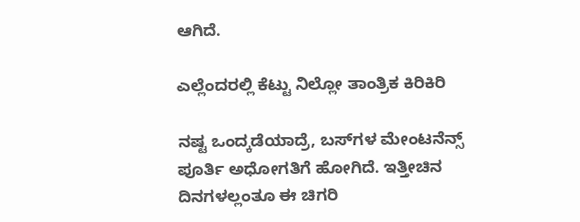ಆಗಿದೆ.

ಎಲ್ಲೆಂದರಲ್ಲಿ ಕೆಟ್ಟು ನಿಲ್ಲೋ ತಾಂತ್ರಿಕ ಕಿರಿಕಿರಿ

ನಷ್ಟ ಒಂದ್ಕಡೆಯಾದ್ರೆ, ಬಸ್‌ಗಳ ಮೇಂಟನೆನ್ಸ್ ಪೂರ್ತಿ ಅಧೋಗತಿಗೆ ಹೋಗಿದೆ. ಇತ್ತೀಚಿನ ದಿನಗಳಲ್ಲಂತೂ ಈ ಚಿಗರಿ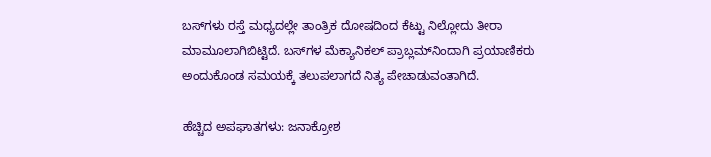ಬಸ್‌ಗಳು ರಸ್ತೆ ಮಧ್ಯದಲ್ಲೇ ತಾಂತ್ರಿಕ ದೋಷದಿಂದ ಕೆಟ್ಟು ನಿಲ್ಲೋದು ತೀರಾ ಮಾಮೂಲಾಗಿಬಿಟ್ಟಿದೆ. ಬಸ್‌ಗಳ ಮೆಕ್ಯಾನಿಕಲ್ ಪ್ರಾಬ್ಲಮ್‌ನಿಂದಾಗಿ ಪ್ರಯಾಣಿಕರು ಅಂದುಕೊಂಡ ಸಮಯಕ್ಕೆ ತಲುಪಲಾಗದೆ ನಿತ್ಯ ಪೇಚಾಡುವಂತಾಗಿದೆ.

ಹೆಚ್ಚಿದ ಅಪಘಾತಗಳು: ಜನಾಕ್ರೋಶ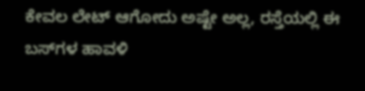ಕೇವಲ ಲೇಟ್ ಆಗೋದು ಅಷ್ಟೇ ಅಲ್ಲ, ರಸ್ತೆಯಲ್ಲಿ ಈ ಬಸ್‌ಗಳ ಹಾವಳಿ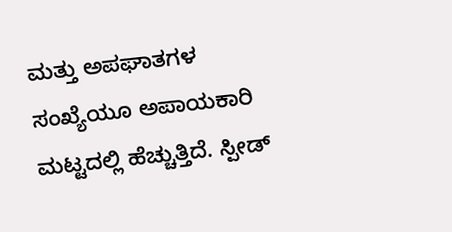ಮತ್ತು ಅಪಘಾತಗಳ ಸಂಖ್ಯೆಯೂ ಅಪಾಯಕಾರಿ ಮಟ್ಟದಲ್ಲಿ ಹೆಚ್ಚುತ್ತಿದೆ. ಸ್ಪೀಡ್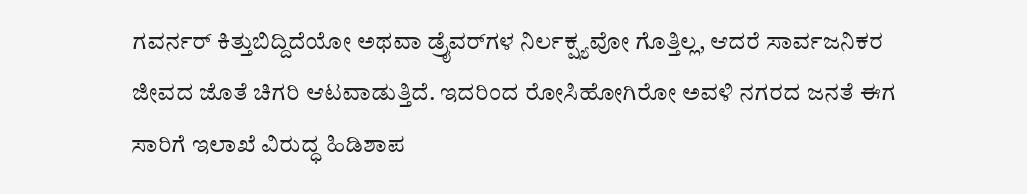ಗವರ್ನರ್ ಕಿತ್ತುಬಿದ್ದಿದೆಯೋ ಅಥವಾ ಡ್ರೈವರ್‌ಗಳ ನಿರ್ಲಕ್ಷ್ಯವೋ ಗೊತ್ತಿಲ್ಲ, ಆದರೆ ಸಾರ್ವಜನಿಕರ ಜೀವದ ಜೊತೆ ಚಿಗರಿ ಆಟವಾಡುತ್ತಿದೆ. ಇದರಿಂದ ರೋಸಿಹೋಗಿರೋ ಅವಳಿ ನಗರದ ಜನತೆ ಈಗ ಸಾರಿಗೆ ಇಲಾಖೆ ವಿರುದ್ಧ ಹಿಡಿಶಾಪ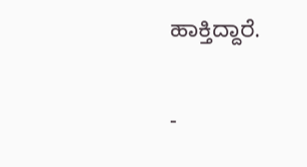ಹಾಕ್ತಿದ್ದಾರೆ.

-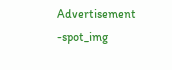Advertisement -spot_img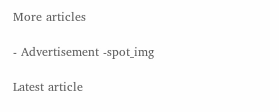More articles

- Advertisement -spot_img

Latest article